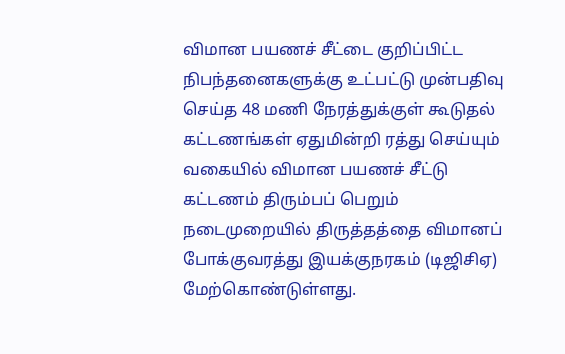விமான பயணச் சீட்டை குறிப்பிட்ட நிபந்தனைகளுக்கு உட்பட்டு முன்பதிவு செய்த 48 மணி நேரத்துக்குள் கூடுதல் கட்டணங்கள் ஏதுமின்றி ரத்து செய்யும் வகையில் விமான பயணச் சீட்டு கட்டணம் திரும்பப் பெறும் நடைமுறையில் திருத்தத்தை விமானப் போக்குவரத்து இயக்குநரகம் (டிஜிசிஏ) மேற்கொண்டுள்ளது.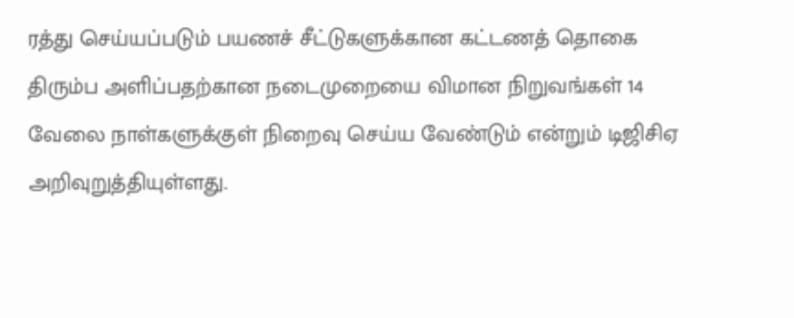ரத்து செய்யப்படும் பயணச் சீட்டுகளுக்கான கட்டணத் தொகை திரும்ப அளிப்பதற்கான நடைமுறையை விமான நிறுவங்கள் 14 வேலை நாள்களுக்குள் நிறைவு செய்ய வேண்டும் என்றும் டிஜிசிஏ அறிவுறுத்தியுள்ளது.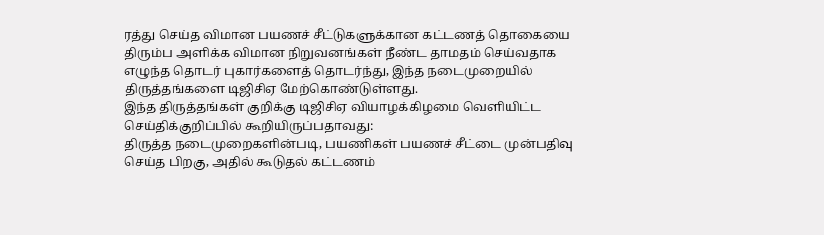ரத்து செய்த விமான பயணச் சீட்டுகளுக்கான கட்டணத் தொகையை திரும்ப அளிக்க விமான நிறுவனங்கள் நீண்ட தாமதம் செய்வதாக எழுந்த தொடர் புகார்களைத் தொடர்ந்து, இந்த நடைமுறையில் திருத்தங்களை டிஜிசிஏ மேற்கொண்டுள்ளது.
இந்த திருத்தங்கள் குறிக்கு டிஜிசிஏ வியாழக்கிழமை வெளியிட்ட செய்திக்குறிப்பில் கூறியிருப்பதாவது:
திருத்த நடைமுறைகளின்படி, பயணிகள் பயணச் சீட்டை முன்பதிவு செய்த பிறகு, அதில் கூடுதல் கட்டணம்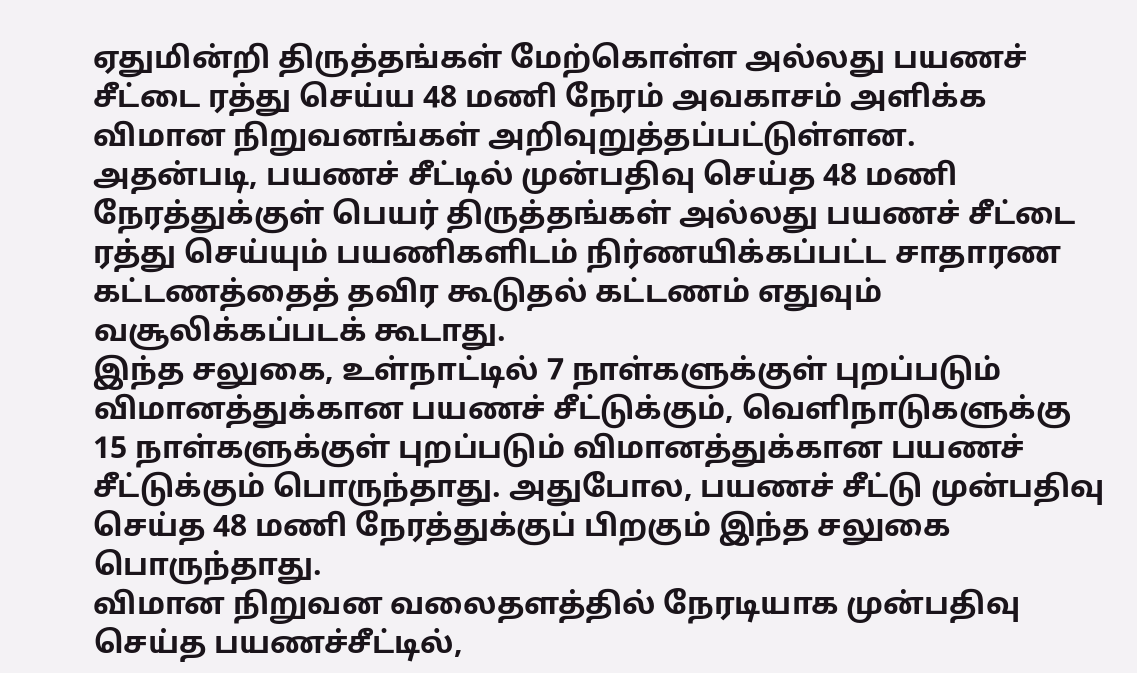ஏதுமின்றி திருத்தங்கள் மேற்கொள்ள அல்லது பயணச் சீட்டை ரத்து செய்ய 48 மணி நேரம் அவகாசம் அளிக்க விமான நிறுவனங்கள் அறிவுறுத்தப்பட்டுள்ளன.
அதன்படி, பயணச் சீட்டில் முன்பதிவு செய்த 48 மணி நேரத்துக்குள் பெயர் திருத்தங்கள் அல்லது பயணச் சீட்டை ரத்து செய்யும் பயணிகளிடம் நிர்ணயிக்கப்பட்ட சாதாரண கட்டணத்தைத் தவிர கூடுதல் கட்டணம் எதுவும் வசூலிக்கப்படக் கூடாது.
இந்த சலுகை, உள்நாட்டில் 7 நாள்களுக்குள் புறப்படும் விமானத்துக்கான பயணச் சீட்டுக்கும், வெளிநாடுகளுக்கு 15 நாள்களுக்குள் புறப்படும் விமானத்துக்கான பயணச் சீட்டுக்கும் பொருந்தாது. அதுபோல, பயணச் சீட்டு முன்பதிவு செய்த 48 மணி நேரத்துக்குப் பிறகும் இந்த சலுகை பொருந்தாது.
விமான நிறுவன வலைதளத்தில் நேரடியாக முன்பதிவு செய்த பயணச்சீட்டில்,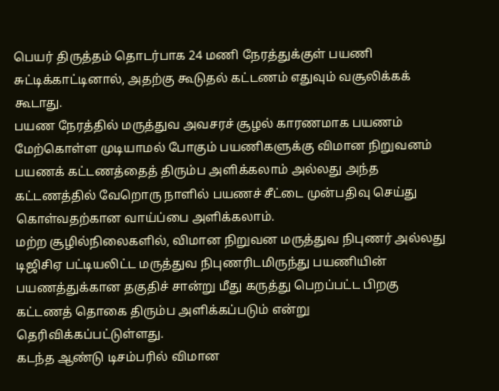பெயர் திருத்தம் தொடர்பாக 24 மணி நேரத்துக்குள் பயணி சுட்டிக்காட்டினால், அதற்கு கூடுதல் கட்டணம் எதுவும் வசூலிக்கக் கூடாது.
பயண நேரத்தில் மருத்துவ அவசரச் சூழல் காரணமாக பயணம் மேற்கொள்ள முடியாமல் போகும் பயணிகளுக்கு விமான நிறுவனம் பயணக் கட்டணத்தைத் திரும்ப அளிக்கலாம் அல்லது அந்த கட்டணத்தில் வேறொரு நாளில் பயணச் சீட்டை முன்பதிவு செய்து கொள்வதற்கான வாய்ப்பை அளிக்கலாம்.
மற்ற சூழில்நிலைகளில், விமான நிறுவன மருத்துவ நிபுணர் அல்லது டிஜிசிஏ பட்டியலிட்ட மருத்துவ நிபுணரிடமிருந்து பயணியின் பயணத்துக்கான தகுதிச் சான்று மீது கருத்து பெறப்பட்ட பிறகு கட்டணத் தொகை திரும்ப அளிக்கப்படும் என்று தெரிவிக்கப்பட்டுள்ளது.
கடந்த ஆண்டு டிசம்பரில் விமான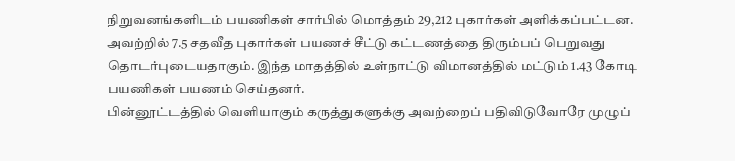நிறுவனங்களிடம் பயணிகள் சார்பில் மொத்தம் 29,212 புகார்கள் அளிக்கப்பட்டன. அவற்றில் 7.5 சதவீத புகார்கள் பயணச் சீட்டு கட்டணத்தை திரும்பப் பெறுவது தொடர்புடையதாகும். இந்த மாதத்தில் உள்நாட்டு விமானத்தில் மட்டும் 1.43 கோடி பயணிகள் பயணம் செய்தனர்.
பின்னூட்டத்தில் வெளியாகும் கருத்துகளுக்கு அவற்றைப் பதிவிடுவோரே முழுப்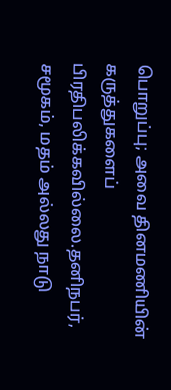பொறுப்பு; அவை தினமணியின் கருத்துகளைப் பிரதிபலிக்கவில்லை.தனிநபர், சமூகம், மதம் அல்லது நாடு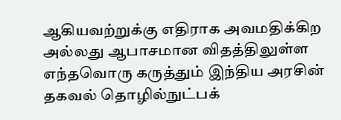ஆகியவற்றுக்கு எதிராக அவமதிக்கிற அல்லது ஆபாசமான விதத்திலுள்ள எந்தவொரு கருத்தும் இந்திய அரசின் தகவல் தொழில்நுட்பக்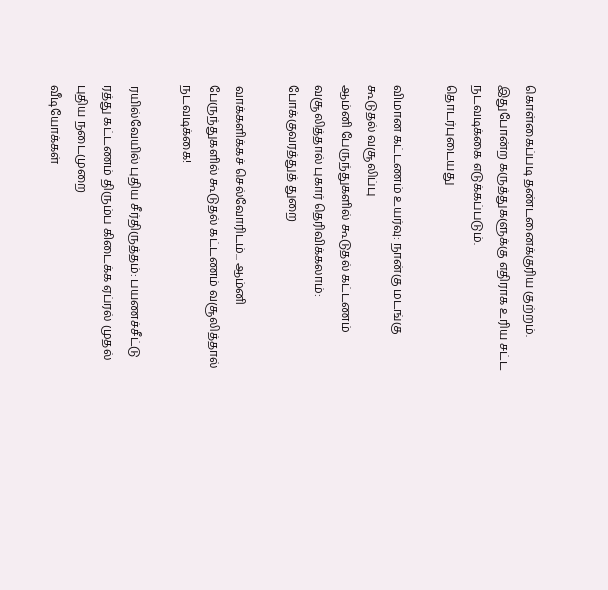கொள்கைப்படி தண்டனைக்குரிய குற்றம். இதுபோன்ற கருத்துகளுக்கு எதிராக உரிய சட்ட நடவடிக்கை எடுக்கப்படும்.
தொடர்புடையது

விமான கட்டணம் உயர்வு: நான்கு மடங்கு கூடுதல் வசூலிப்பு
ஆம்னி பேருந்துகளில் கூடுதல் கட்டணம் வசூலித்தால் புகார் தெரிவிக்கலாம்: போக்குவரத்துத் துறை

வாக்களிக்கச் செல்வோரிடம்... ஆம்னி பேருந்துகளில் கூடுதல் கட்டணம் வசூலித்தால் நடவடிக்கை!

ரயில்வேயில் புதிய சீர்திருத்தம்: பயணச்சீட்டு ரத்து கட்டணம் திரும்ப கிடைக்க ஏப்ரல் முதல் புதிய நடைமுறை
வீடியோக்கள்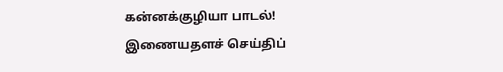கன்னக்குழியா பாடல்!
இணையதளச் செய்திப்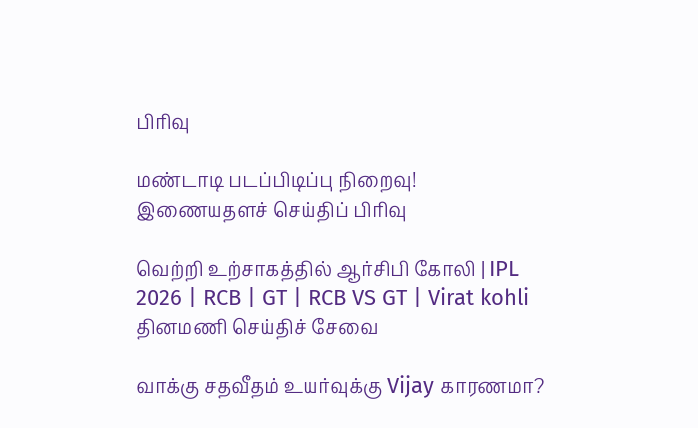பிரிவு

மண்டாடி படப்பிடிப்பு நிறைவு!
இணையதளச் செய்திப் பிரிவு

வெற்றி உற்சாகத்தில் ஆர்சிபி கோலி | IPL 2026 | RCB | GT | RCB VS GT | Virat kohli
தினமணி செய்திச் சேவை

வாக்கு சதவீதம் உயர்வுக்கு Vijay காரணமா?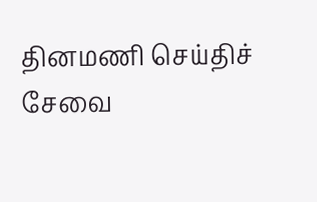தினமணி செய்திச் சேவை